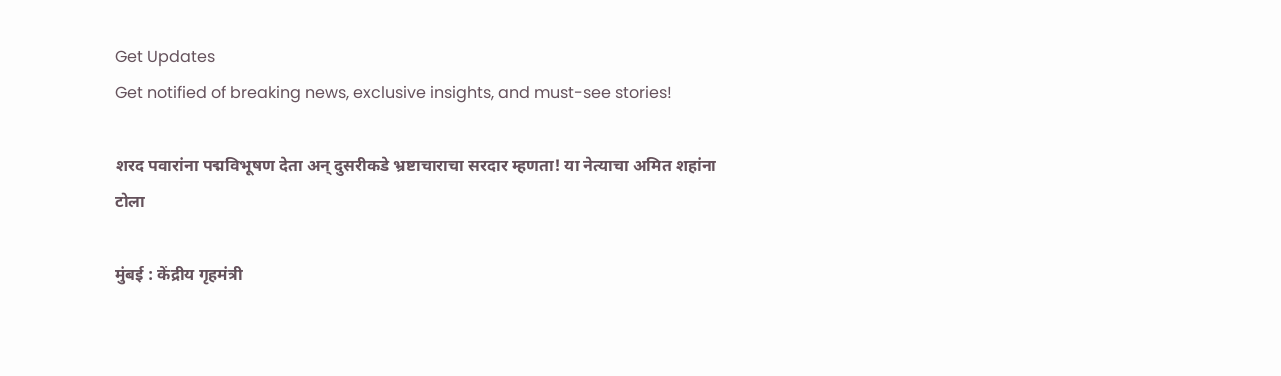Get Updates
Get notified of breaking news, exclusive insights, and must-see stories!

शरद पवारांना पद्मविभूषण देता अन् दुसरीकडे भ्रष्टाचाराचा सरदार म्हणता! या नेत्याचा अमित शहांना टोला

मुंबई : केंद्रीय गृहमंत्री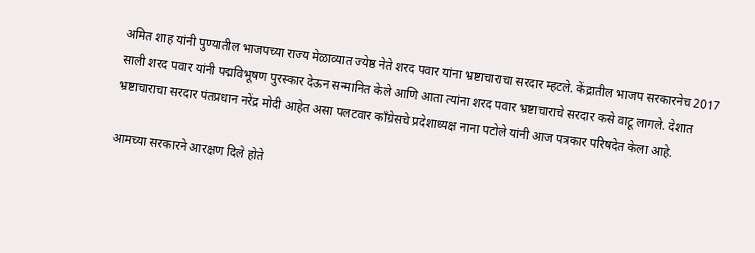अमित शाह यांनी पुण्यातील भाजपच्या राज्य मेळाव्यात ज्येष्ठ नेते शरद पवार यांना भ्रष्टाचाराचा सरदार म्हटले. केंद्रातील भाजप सरकारनेच 2017 साली शरद पवार यांनी पद्मविभूषण पुरस्कार देऊन सन्मानित केले आणि आता त्यांना शरद पवार भ्रष्टाचाराचे सरदार कसे वाटू लागले. देशात भ्रष्टाचाराचा सरदार पंतप्रधान नरेंद्र मोदी आहेत असा पलटवार काँग्रेसचे प्रदेशाध्यक्ष नाना पटोले यांनी आज पत्रकार परिषदेत केला आहे.

आमच्या सरकारने आरक्षण दिले होते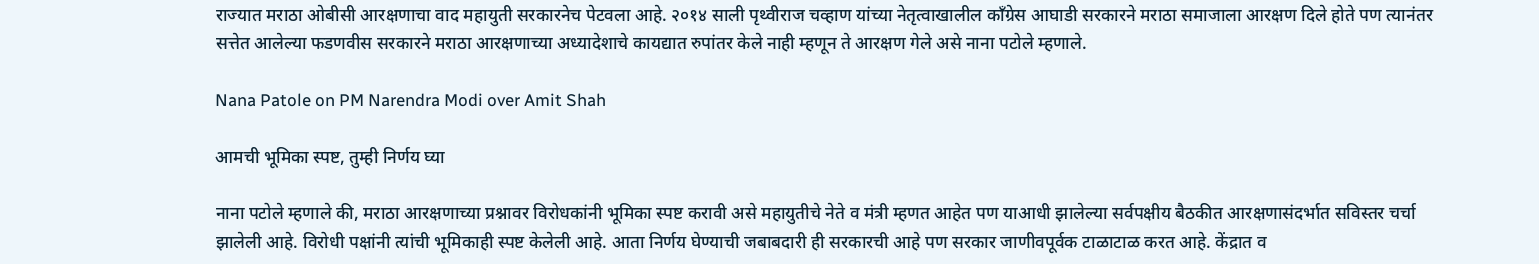राज्यात मराठा ओबीसी आरक्षणाचा वाद महायुती सरकारनेच पेटवला आहे. २०१४ साली पृथ्वीराज चव्हाण यांच्या नेतृत्वाखालील काँग्रेस आघाडी सरकारने मराठा समाजाला आरक्षण दिले होते पण त्यानंतर सत्तेत आलेल्या फडणवीस सरकारने मराठा आरक्षणाच्या अध्यादेशाचे कायद्यात रुपांतर केले नाही म्हणून ते आरक्षण गेले असे नाना पटोले म्हणाले.

Nana Patole on PM Narendra Modi over Amit Shah

आमची भूमिका स्पष्ट, तुम्ही निर्णय घ्या

नाना पटोले म्हणाले की, मराठा आरक्षणाच्या प्रश्नावर विरोधकांनी भूमिका स्पष्ट करावी असे महायुतीचे नेते व मंत्री म्हणत आहेत पण याआधी झालेल्या सर्वपक्षीय बैठकीत आरक्षणासंदर्भात सविस्तर चर्चा झालेली आहे. विरोधी पक्षांनी त्यांची भूमिकाही स्पष्ट केलेली आहे. आता निर्णय घेण्याची जबाबदारी ही सरकारची आहे पण सरकार जाणीवपूर्वक टाळाटाळ करत आहे. केंद्रात व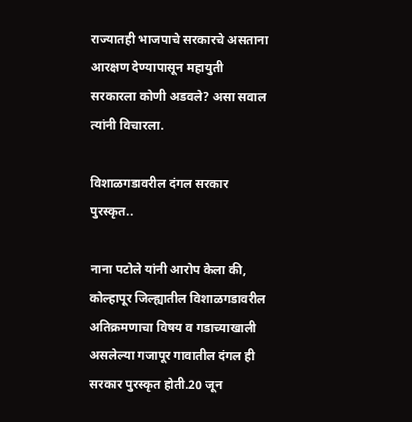राज्यातही भाजपाचे सरकारचे असताना आरक्षण देण्यापासून महायुती सरकारला कोणी अडवले? असा सवाल त्यांनी विचारला.

विशाळगडावरील दंगल सरकार पुरस्कृत..

नाना पटोले यांनी आरोप केला की, कोल्हापूर जिल्ह्यातील विशाळगडावरील अतिक्रमणाचा विषय व गडाच्याखाली असलेल्या गजापूर गावातील दंगल ही सरकार पुरस्कृत होती.20 जून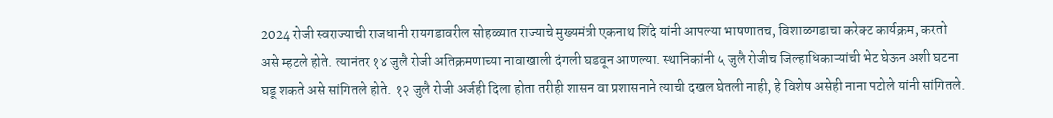2024 रोजी स्वराज्याची राजधानी रायगडावरील सोहळ्यात राज्याचे मुख्यमंत्री एकनाथ शिंदे यांनी आपल्या भाषणातच, विशाळगडाचा करेक्ट कार्यक्रम, करतो असे म्हटले होते. त्यानंतर १४ जुलै रोजी अतिक्रमणाच्या नावाखाली दंगली घडवून आणल्या. स्थानिकांनी ५ जुलै रोजीच जिल्हाधिकाऱ्यांची भेट घेऊन अशी घटना घडू शकते असे सांगितले होते. १२ जुलै रोजी अर्जही दिला होता तरीही शासन वा प्रशासनाने त्याची दखल घेतली नाही, हे विशेष असेही नाना पटोले यांनी सांगितले.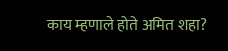काय म्हणाले होते अमित शहा?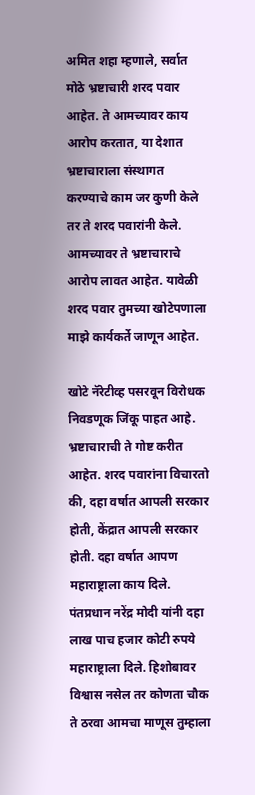अमित शहा म्हणाले, सर्वात मोठे भ्रष्टाचारी शरद पवार आहेत. ते आमच्यावर काय आरोप करतात, या देशात भ्रष्टाचाराला संस्थागत करण्याचे काम जर कुणी केले तर ते शरद पवारांनी केले. आमच्यावर ते भ्रष्टाचाराचे आरोप लावत आहेत. यावेळी शरद पवार तुमच्या खोटेपणाला माझे कार्यकर्ते जाणून आहेत.

खोटे नॅरेटीव्ह पसरवून विरोधक निवडणूक जिंकू पाहत आहे. भ्रष्टाचाराची ते गोष्ट करीत आहेत. शरद पवारांना विचारतो की, दहा वर्षात आपली सरकार होती, केंद्रात आपली सरकार होती. दहा वर्षात आपण महाराष्ट्राला काय दिले. पंतप्रधान नरेंद्र मोदी यांनी दहा लाख पाच हजार कोटी रुपये महाराष्ट्राला दिले. हिशोबावर विश्वास नसेल तर कोणता चौक ते ठरवा आमचा माणूस तुम्हाला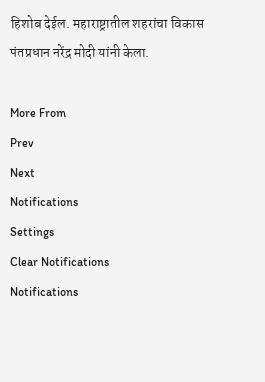हिशोब देईल. महाराष्ट्रातील शहरांचा विकास पंतप्रधान नरेंद्र मोदी यांनी केला.

More From
Prev
Next
Notifications
Settings
Clear Notifications
Notifications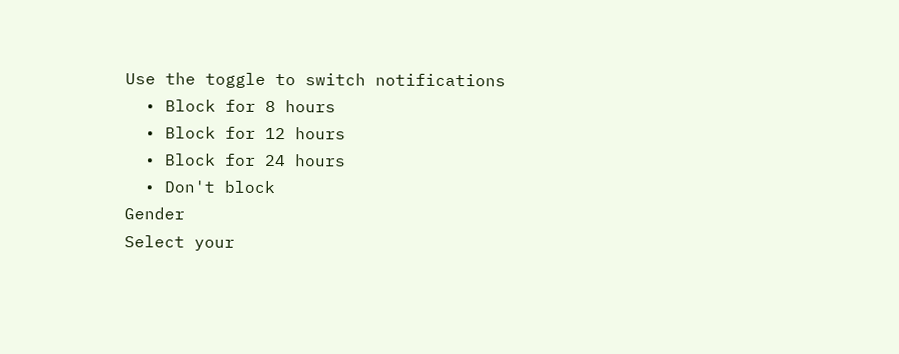Use the toggle to switch notifications
  • Block for 8 hours
  • Block for 12 hours
  • Block for 24 hours
  • Don't block
Gender
Select your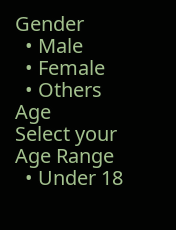Gender
  • Male
  • Female
  • Others
Age
Select your Age Range
  • Under 18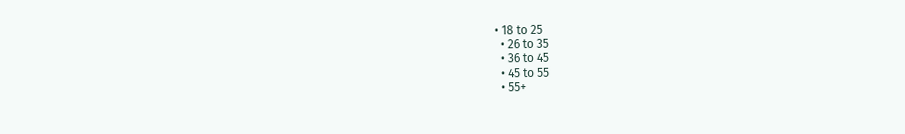• 18 to 25
  • 26 to 35
  • 36 to 45
  • 45 to 55
  • 55+